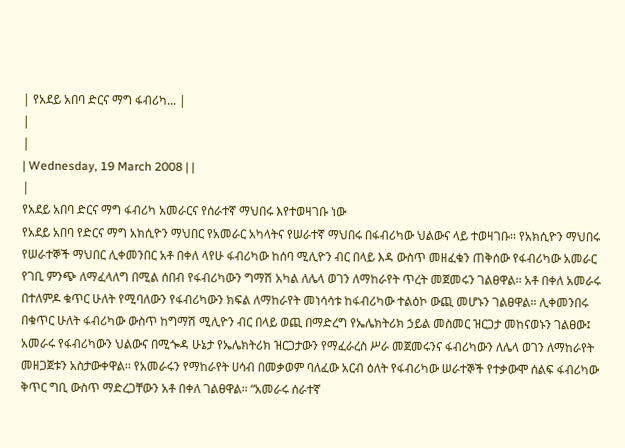| የአደይ አበባ ድርና ማግ ፋብሪካ... |
|
|
| Wednesday, 19 March 2008 | |
|
የአደይ አበባ ድርና ማግ ፋብሪካ አመራርና የሰራተኛ ማህበሩ እየተወዛገቡ ነው
የአደይ አበባ የድርና ማግ አክሲዮን ማህበር የአመራር አካላትና የሠራተኛ ማህበሩ በፋብሪካው ህልውና ላይ ተወዛገቡ፡፡ የአክሲዮን ማህበሩ የሠራተኞች ማህበር ሊቀመንበር አቶ በቀለ ላየሁ ፋብሪካው ከሰባ ሚሊዮን ብር በላይ እዳ ውስጥ መዘፈቁን ጠቅሰው የፋብሪካው አመራር የገቢ ምንጭ ለማፈላለግ በሚል ሰበብ የፋብሪካውን ግማሽ አካል ለሌላ ወገን ለማከራየት ጥረት መጀመሩን ገልፀዋል፡፡ አቶ በቀለ አመራሩ በተለምዶ ቁጥር ሁለት የሚባለውን የፋብሪካውን ክፍል ለማከራየት መነሳሳቱ ከፋብሪካው ተልዕኮ ውጪ መሆኑን ገልፀዋል፡፡ ሊቀመንበሩ በቁጥር ሁለት ፋብሪካው ውስጥ ከግማሽ ሚሊዮን ብር በላይ ወጪ በማድረግ የኤሌክትሪክ ኃይል መስመር ዝርጋታ መከናወኑን ገልፀው፤ አመራሩ የፋብሪካውን ህልውና በሚጐዳ ሁኔታ የኤሌክትሪክ ዝርጋታውን የማፈራረስ ሥራ መጀመሩንና ፋብሪካውን ለሌላ ወገን ለማከራየት መዘጋጀቱን አስታውቀዋል፡፡ የአመራሩን የማከራየት ሀሳብ በመቃወም ባለፈው አርብ ዕለት የፋብሪካው ሠራተኞች የተቃውሞ ሰልፍ ፋብሪካው ቅጥር ግቢ ውስጥ ማድረጋቸውን አቶ በቀለ ገልፀዋል፡፡ “አመራሩ ሰራተኛ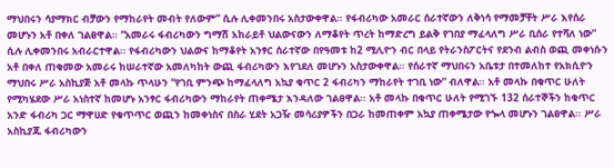ማህበሩን ሳያማክር ብቻውን የማከራየት መብት የለውም” ሲሉ ሊቀመንበሩ አስታውቀዋል፡፡ የፋብሪካው አመራር ሰራተኛውን ለቅነሳ የማመቻቸት ሥራ እየሰራ መሆኑን አቶ በቀለ ገልፀዋል፡፡ “አመራሩ ፋብሪካውን ግማሽ አከራይቶ ህልውናውን ለማቆየት ጥረት ከማድረግ ይልቅ የገበያ ማፈላለግ ሥራ ቢሰራ የተሻለ ነው” ሲሉ ሊቀመንበሩ አብራርተዋል፡፡ የፋብሪካውን ህልውና ከማቆየት አንፃር ሰራተኛው በየዓመቱ ከ2 ሚሊዮን ብር በላይ የትራንስፖርትና የደንብ ልብስ ወጪ መቀነሱን አቶ በቀለ ጠቁመው አመራሩ ከሠራተኛው አመለካከት ውጪ ፋብሪካውን እየገደለ መሆኑን አስታውቀዋል፡፡ የሰራተኛ ማህበሩን አቤቱታ በተመለከተ የአክሲዮን ማህበሩ ሥራ አስኪያጅ አቶ መላኩ ጥላሁን “የገቢ ምንጭ ከማፈላለግ አኳያ ቁጥር 2 ፋብሪካን ማከራየት ተገቢ ነው” ብለዋል፡፡ አቶ መላኩ በቁጥር ሁለት የሚካሄደው ሥራ አነስተኛ ከመሆኑ አንፃር ፋብሪካውን ማከራየት ጠቀሜታ እንዳለው ገልፀዋል፡፡ አቶ መላኩ በቁጥር ሁለት የሚገኙ 132 ሰራተኞችን ከቁጥር አንድ ፋብሪካ ጋር ማዋሀድ የቁጥጥር ወጪን ከመቀነስና በስራ ሂደት አጋዥ መሳሪያዎችን በጋራ ከመጠቀም አኳያ ጠቀሜታው የጐላ መሆኑን ገልፀዋል፡፡ ሥራ አስኪያጁ ፋብሪካውን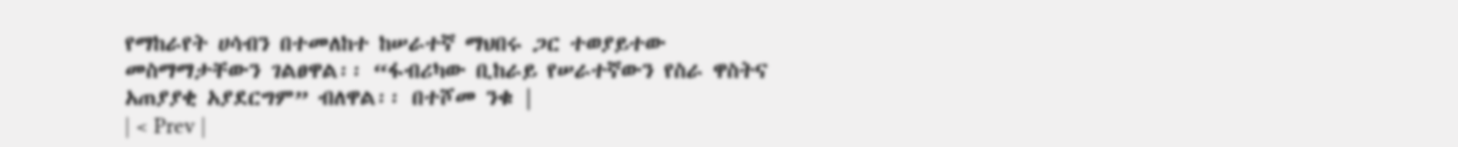የማከራየት ሀሳብን በተመለከተ ከሠራተኛ ማህበሩ ጋር ተወያይተው መስማማታቸውን ገልፀዋል፡፡ “ፋብሪካው ቢከራይ የሠራተኛውን የስራ ዋስትና አጠያያቂ አያደርግም” ብለዋል፡፡ በተሾመ ንቁ |
| < Prev |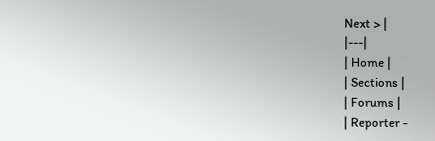Next > |
|---|
| Home |
| Sections |
| Forums |
| Reporter -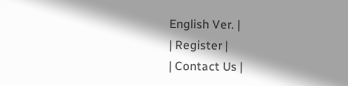English Ver. |
| Register |
| Contact Us |